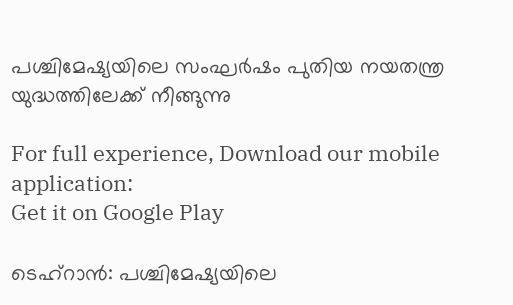പശ്ചിമേഷ്യയിലെ സംഘർഷം പുതിയ നയതന്ത്ര യുദ്ധത്തിലേക്ക് നീങ്ങുന്നു

For full experience, Download our mobile application:
Get it on Google Play

ടെഹ്‌റാൻ: പശ്ചിമേഷ്യയിലെ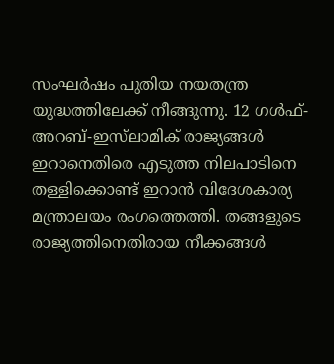സംഘർഷം പുതിയ നയതന്ത്ര യുദ്ധത്തിലേക്ക് നീങ്ങുന്നു. 12 ഗൾഫ്-അറബ്-ഇസ്‌ലാമിക് രാജ്യങ്ങൾ ഇറാനെതിരെ എടുത്ത നിലപാടിനെ തള്ളിക്കൊണ്ട് ഇറാൻ വിദേശകാര്യ മന്ത്രാലയം രംഗത്തെത്തി. തങ്ങളുടെ രാജ്യത്തിനെതിരായ നീക്കങ്ങൾ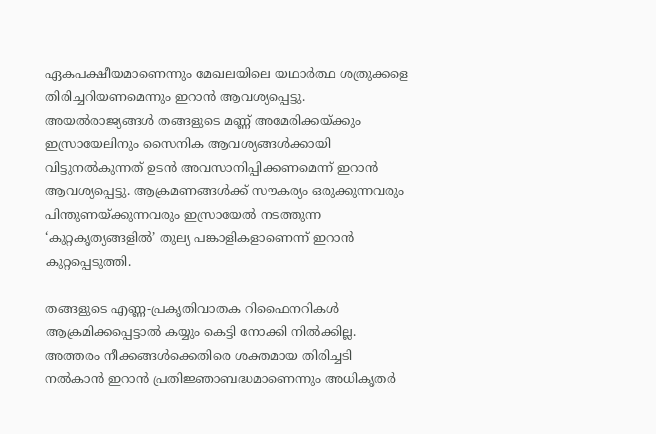ഏകപക്ഷീയമാണെന്നും മേഖലയിലെ യഥാർത്ഥ ശത്രുക്കളെ തിരിച്ചറിയണമെന്നും ഇറാൻ ആവശ്യപ്പെട്ടു. അയൽരാജ്യങ്ങൾ തങ്ങളുടെ മണ്ണ് അമേരിക്കയ്ക്കും ഇസ്രായേലിനും സൈനിക ആവശ്യങ്ങൾക്കായി വിട്ടുനൽകുന്നത് ഉടൻ അവസാനിപ്പിക്കണമെന്ന് ഇറാൻ ആവശ്യപ്പെട്ടു. ആക്രമണങ്ങൾക്ക് സൗകര്യം ഒരുക്കുന്നവരും പിന്തുണയ്ക്കുന്നവരും ഇസ്രായേൽ നടത്തുന്ന ‘കുറ്റകൃത്യങ്ങളിൽ’ തുല്യ പങ്കാളികളാണെന്ന് ഇറാൻ കുറ്റപ്പെടുത്തി.

തങ്ങളുടെ എണ്ണ-പ്രകൃതിവാതക റിഫൈനറികൾ ആക്രമിക്കപ്പെട്ടാൽ കയ്യും കെട്ടി നോക്കി നിൽക്കില്ല. അത്തരം നീക്കങ്ങൾക്കെതിരെ ശക്തമായ തിരിച്ചടി നൽകാൻ ഇറാൻ പ്രതിജ്ഞാബദ്ധമാണെന്നും അധികൃതർ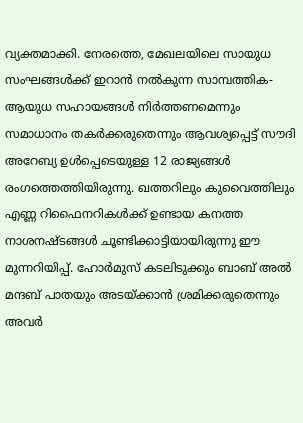വ്യക്തമാക്കി. നേരത്തെ, മേഖലയിലെ സായുധ സംഘങ്ങൾക്ക് ഇറാൻ നൽകുന്ന സാമ്പത്തിക-ആയുധ സഹായങ്ങൾ നിർത്തണമെന്നും സമാധാനം തകർക്കരുതെന്നും ആവശ്യപ്പെട്ട് സൗദി അറേബ്യ ഉൾപ്പെടെയുള്ള 12 രാജ്യങ്ങൾ രംഗത്തെത്തിയിരുന്നു. ഖത്തറിലും കുവൈത്തിലും എണ്ണ റിഫൈനറികൾക്ക് ഉണ്ടായ കനത്ത നാശനഷ്ടങ്ങൾ ചൂണ്ടിക്കാട്ടിയായിരുന്നു ഈ മുന്നറിയിപ്പ്. ഹോർമുസ് കടലിടുക്കും ബാബ് അൽ മന്ദബ് പാതയും അടയ്ക്കാൻ ശ്രമിക്കരുതെന്നും അവർ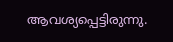ആവശ്യപ്പെട്ടിരുന്നു.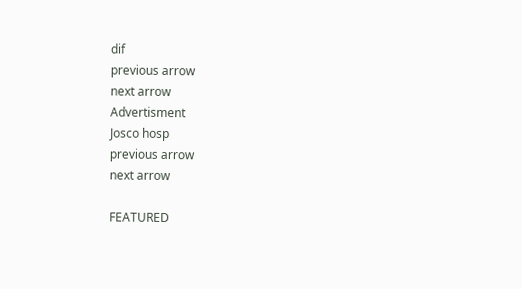dif
previous arrow
next arrow
Advertisment
Josco hosp
previous arrow
next arrow

FEATURED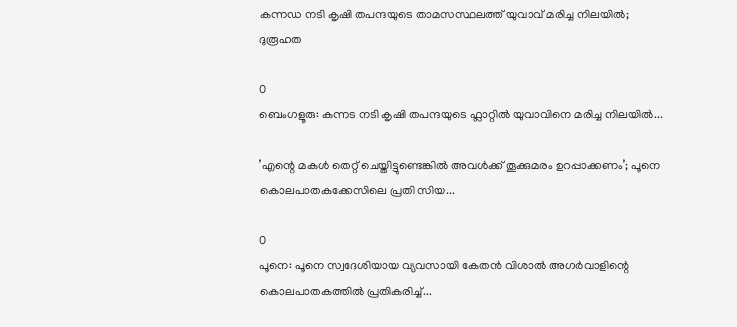കന്നഡ നടി കൃഷി തപന്ദയുടെ താമസസ്ഥലത്ത് യുവാവ് മരിച്ച നിലയിൽ; ദുരൂഹത

0
ബെംഗളൂരു: കന്നട നടി കൃഷി തപന്ദയുടെ ഫ്ലാറ്റിൽ യുവാവിനെ മരിച്ച നിലയില്‍...

’എന്റെ മകൾ തെറ്റ് ചെയ്തിട്ടുണ്ടെങ്കിൽ അവൾക്ക് തൂക്കുമരം ഉറപ്പാക്കണം’; പൂനെ കൊലപാതകക്കേസിലെ പ്രതി സിയ...

0
പൂനെ: പൂനെ സ്വദേശിയായ വ്യവസായി കേതന്‍ വിശാല്‍ അഗര്‍വാളിന്റെ കൊലപാതകത്തില്‍ പ്രതികരിച്ച്...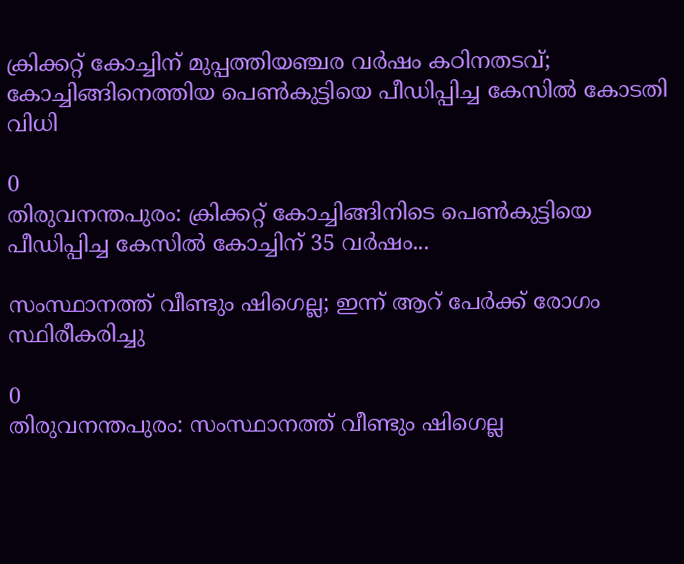ക്രിക്കറ്റ് കോച്ചിന് മുപ്പത്തിയഞ്ചര വർഷം കഠിനതടവ്; കോച്ചിങ്ങിനെത്തിയ പെൺകുട്ടിയെ പീഡിപ്പിച്ച കേസിൽ കോടതി വിധി

0
തിരുവനന്തപുരം: ക്രിക്കറ്റ് കോച്ചിങ്ങിനിടെ പെണ്‍കുട്ടിയെ പീഡിപ്പിച്ച കേസില്‍ കോച്ചിന് 35 വര്‍ഷം...

സംസ്ഥാനത്ത് വീണ്ടും ഷിഗെല്ല; ഇന്ന് ആറ് പേർക്ക് രോഗം സ്ഥിരീകരിച്ചു

0
തിരുവനന്തപുരം: സംസ്ഥാനത്ത് വീണ്ടും ഷിഗെല്ല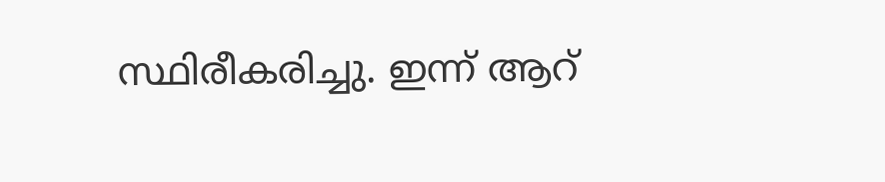സ്ഥിരീകരിച്ചു. ഇന്ന് ആറ്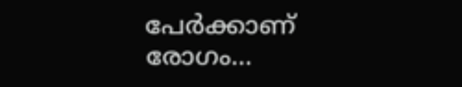പേര്‍ക്കാണ് രോഗം...